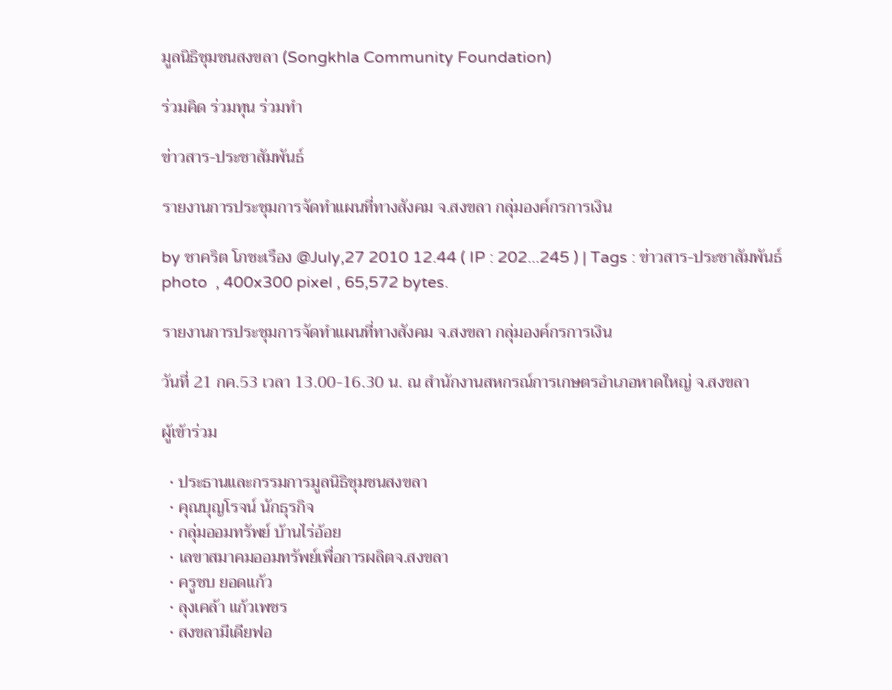มูลนิธิชุมชนสงขลา (Songkhla Community Foundation)

ร่วมคิด ร่วมทุน ร่วมทำ

ข่าวสาร-ประชาสัมพันธ์

รายงานการประชุมการจัดทำแผนที่ทางสังคม จ.สงขลา กลุ่มองค์กรการเงิน

by ชาคริต โภชะเรือง @July,27 2010 12.44 ( IP : 202...245 ) | Tags : ข่าวสาร-ประชาสัมพันธ์
photo  , 400x300 pixel , 65,572 bytes.

รายงานการประชุมการจัดทำแผนที่ทางสังคม จ.สงขลา กลุ่มองค์กรการเงิน

วันที่ 21 กค.53 เวลา 13.00-16.30 น. ณ สำนักงานสหกรณ์การเกษตรอำเภอหาดใหญ่ จ.สงขลา

ผู้เข้าร่วม

  • ประธานและกรรมการมูลนิธิชุมชนสงขลา
  • คุณบุญโรจน์ นักธุรกิจ
  • กลุ่มออมทรัพย์ บ้านไร่อ้อย
  • เลขาสมาคมออมทรัพย์เพื่อการผลิตจ.สงขลา
  • ครูชบ ยอดแก้ว
  • ลุงเคล้า แก้วเพชร
  • สงขลามีเดียฟอ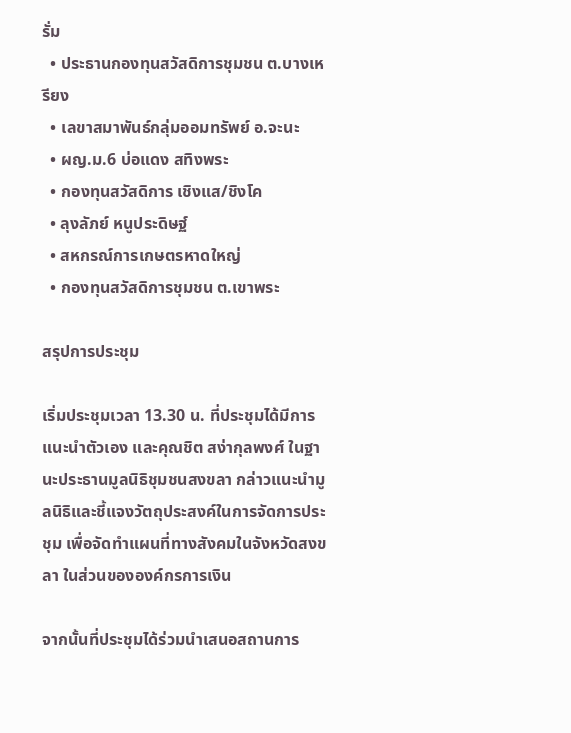รั่ม
  • ประธานกองทุนสวัสดิการชุมชน ต.บางเหรียง
  • เลขาสมาพันธ์กลุ่มออมทรัพย์ อ.จะนะ
  • ผญ.ม.6 บ่อแดง สทิงพระ
  • กองทุนสวัสดิการ เชิงแส/ชิงโค
  • ลุงลัภย์ หนูประดิษฐ์
  • สหกรณ์การเกษตรหาดใหญ่
  • กองทุนสวัสดิการชุมชน ต.เขาพระ

สรุปการประชุม

เริ่มประชุมเวลา 13.30 น. ที่ประชุมได้มีการแนะนำตัวเอง และคุณชิต สง่ากุลพงศ์ ในฐานะประธานมูลนิธิชุมชนสงขลา กล่าวแนะนำมูลนิธิและชี้แจงวัตถุประสงค์ในการจัดการประชุม เพื่อจัดทำแผนที่ทางสังคมในจังหวัดสงขลา ในส่วนขององค์กรการเงิน

จากนั้นที่ประชุมได้ร่วมนำเสนอสถานการ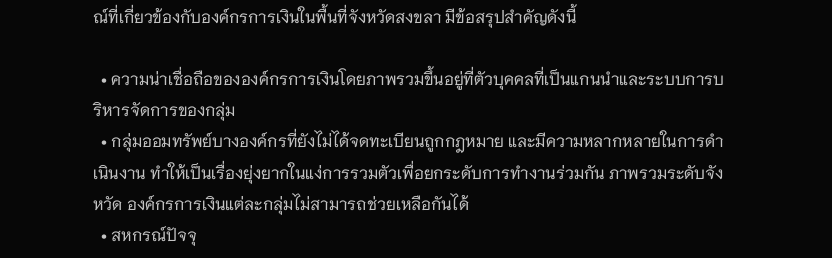ณ์ที่เกี่ยวข้องกับองค์กรการเงินในพื้นที่จังหวัดสงขลา มีข้อสรุปสำคัญดังนี้

  • ความน่าเชื่อถือขององค์กรการเงินโดยภาพรวมขึ้นอยู่ที่ตัวบุคคลที่เป็นแกนนำและระบบการบริหารจัดการของกลุ่ม
  • กลุ่มออมทรัพย์บางองค์กรที่ยังไม่ได้จดทะเบียนถูกกฎหมาย และมีความหลากหลายในการดำเนินงาน ทำให้เป็นเรื่องยุ่งยากในแง่การรวมตัวเพื่อยกระดับการทำงานร่วมกัน ภาพรวมระดับจังหวัด องค์กรการเงินแต่ละกลุ่มไม่สามารถช่วยเหลือกันได้
  • สหกรณ์ปัจจุ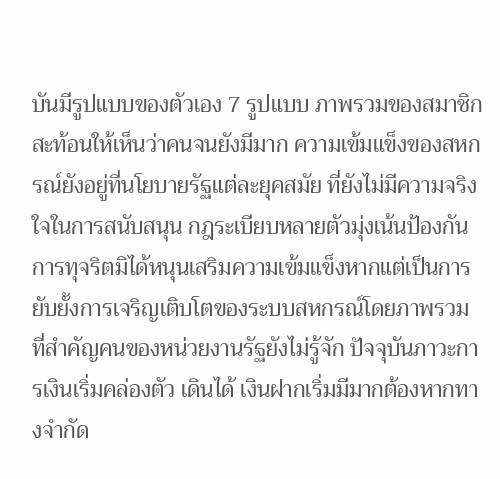บันมีรูปแบบของตัวเอง 7 รูปแบบ ภาพรวมของสมาชิกสะท้อนให้เห็นว่าคนจนยังมีมาก ความเข้มแข็งของสหกรณ์ยังอยู่ที่นโยบายรัฐแต่ละยุคสมัย ที่ยังไม่มีความจริงใจในการสนับสนุน กฎระเบียบหลายตัวมุ่งเน้นป้องกันการทุจริตมิได้หนุนเสริมความเข้มแข็งหากแต่เป็นการยับยั้งการเจริญเติบโตของระบบสหกรณ์โดยภาพรวม ที่สำคัญคนของหน่วยงานรัฐยังไม่รู้จัก ปัจจุบันภาวะการเงินเริ่มคล่องตัว เดินได้ เงินฝากเริ่มมีมากต้องหากทางจำกัด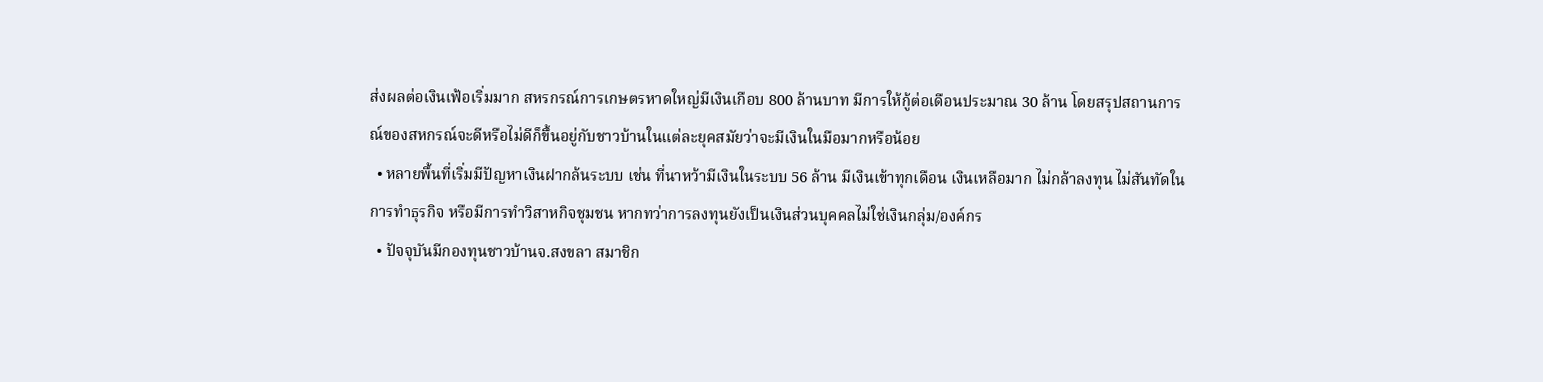ส่งผลต่อเงินเฟ้อเริ่มมาก สหรกรณ์การเกษตรหาดใหญ่มีเงินเกือบ 800 ล้านบาท มีการให้กู้ต่อเดือนประมาณ 30 ล้าน โดยสรุปสถานการณ์ของสหกรณ์จะดีหรือไม่ดีก็ขึ้นอยู่กับชาวบ้านในแต่ละยุคสมัยว่าจะมีเงินในมือมากหรือน้อย
  • หลายพื้นที่เริ่มมีปัญหาเงินฝากล้นระบบ เช่น ที่นาหว้ามีเงินในระบบ 56 ล้าน มีเงินเข้าทุกเดือน เงินเหลือมาก ไม่กล้าลงทุน ไม่สันทัดในการทำธุรกิจ หรือมีการทำวิสาหกิจชุมชน หากทว่าการลงทุนยังเป็นเงินส่วนบุคคลไม่ใช่เงินกลุ่ม/องค์กร
  • ปัจจุบันมีกองทุนชาวบ้านจ.สงขลา สมาชิก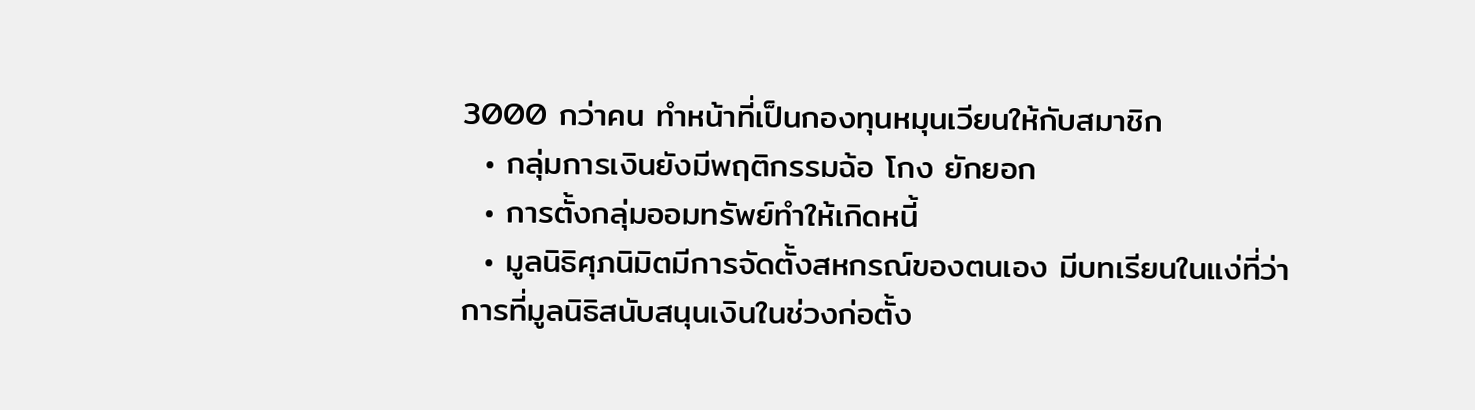3000 กว่าคน ทำหน้าที่เป็นกองทุนหมุนเวียนให้กับสมาชิก
  • กลุ่มการเงินยังมีพฤติกรรมฉ้อ โกง ยักยอก
  • การตั้งกลุ่มออมทรัพย์ทำให้เกิดหนี้
  • มูลนิธิศุภนิมิตมีการจัดตั้งสหกรณ์ของตนเอง มีบทเรียนในแง่ที่ว่าการที่มูลนิธิสนับสนุนเงินในช่วงก่อตั้ง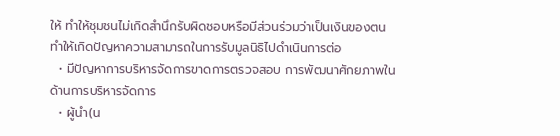ให้ ทำให้ชุมชนไม่เกิดสำนึกรับผิดชอบหรือมีส่วนร่วมว่าเป็นเงินของตน ทำให้เกิดปัญหาความสามารถในการรับมูลนิธิไปดำเนินการต่อ
  • มีปัญหาการบริหารจัดการขาดการตรวจสอบ การพัฒนาศักยภาพในด้านการบริหารจัดการ
  • ผู้นำ(น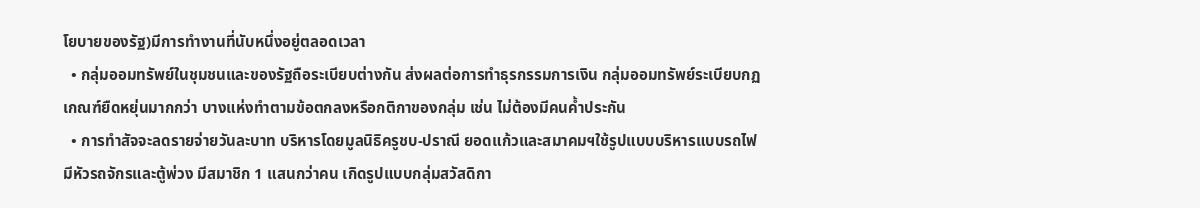โยบายของรัฐ)มีการทำงานที่นับหนึ่งอยู่ตลอดเวลา
  • กลุ่มออมทรัพย์ในชุมชนและของรัฐถือระเบียบต่างกัน ส่งผลต่อการทำธุรกรรมการเงิน กลุ่มออมทรัพย์ระเบียบกฏเกณฑ์ยืดหยุ่นมากกว่า บางแห่งทำตามข้อตกลงหรือกติกาของกลุ่ม เช่น ไม่ต้องมีคนค้ำประกัน
  • การทำสัจจะลดรายจ่ายวันละบาท บริหารโดยมูลนิธิครูชบ-ปราณี ยอดแก้วและสมาคมฯใช้รูปแบบบริหารแบบรถไฟ มีหัวรถจักรและตู้พ่วง มีสมาชิก 1 แสนกว่าคน เกิดรูปแบบกลุ่มสวัสดิกา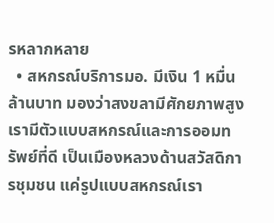รหลากหลาย
  • สหกรณ์บริการมอ. มีเงิน 1 หมื่นล้านบาท มองว่าสงขลามีศักยภาพสูง เรามีตัวแบบสหกรณ์และการออมทรัพย์ที่ดี เป็นเมืองหลวงด้านสวัสดิการชุมชน แค่รูปแบบสหกรณ์เรา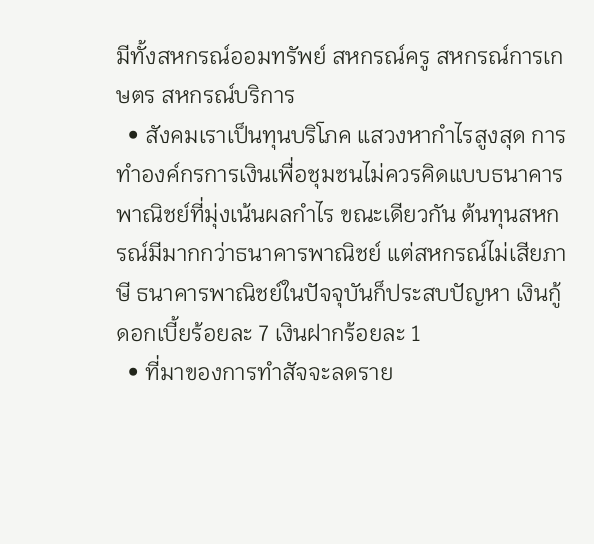มีทั้งสหกรณ์ออมทรัพย์ สหกรณ์ครู สหกรณ์การเกษตร สหกรณ์บริการ
  • สังคมเราเป็นทุนบริโภค แสวงหากำไรสูงสุด การทำองค์กรการเงินเพื่อชุมชนไม่ควรคิดแบบธนาคารพาณิชย์ที่มุ่งเน้นผลกำไร ขณะเดียวกัน ต้นทุนสหกรณ์มีมากกว่าธนาคารพาณิชย์ แต่สหกรณ์ไม่เสียภาษี ธนาคารพาณิชย์ในปัจจุบันก็ประสบปัญหา เงินกู้ดอกเบี้ยร้อยละ 7 เงินฝากร้อยละ 1
  • ที่มาของการทำสัจจะลดราย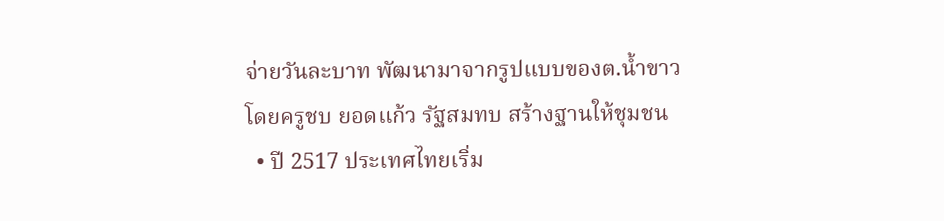จ่ายวันละบาท พัฒนามาจากรูปแบบของต.น้ำขาว โดยครูชบ ยอดแก้ว รัฐสมทบ สร้างฐานให้ชุมชน
  • ปี 2517 ประเทศไทยเริ่ม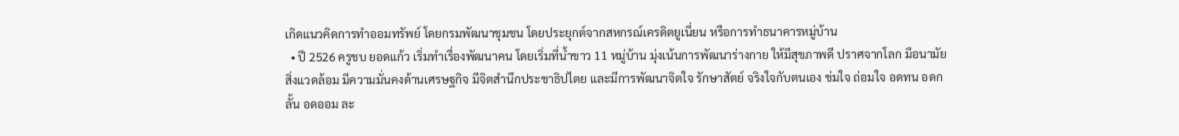เกิดแนวคิดการทำออมทรัพย์ โดยกรมพัฒนาชุมชน โดยประยุกต์จากสหกรณ์เครดิตยูเนี่ยน หรือการทำธนาคารหมู่บ้าน
  • ปี 2526 ครูชบ ยอดแก้ว เริ่มทำเรื่องพัฒนาคน โดยเริ่มที่น้ำขาว 11 หมู่บ้าน มุ่งเน้นการพัฒนาร่างกาย ให้มีสุขภาพดี ปราศจากโลก มีอนามัยสิ่งแวดล้อม มีความมั่นคงด้านเศรษฐกิจ มีจิตสำนึกประชาธิปไตย และมีการพัฒนาจิตใจ รักษาสัตย์ จริงใจกับตนเอง ข่มใจ ถ่อมใจ อดทน อดกลั้น อดออม ละ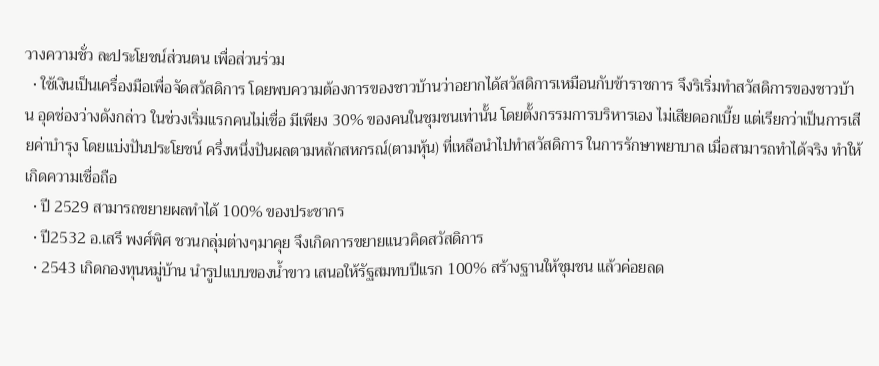วางความชั่ว ละประโยชน์ส่วนตน เพื่อส่วนร่วม
  • ใช้เงินเป็นเครื่องมือเพื่อจัดสวัสดิการ โดยพบความต้องการของชาวบ้านว่าอยากได้สวัสดิการเหมือนกับข้าราชการ จึงริเริ่มทำสวัสดิการของชาวบ้าน อุดช่องว่างดังกล่าว ในช่วงเริ่มแรกคนไม่เชื่อ มีเพียง 30% ของคนในชุมชนเท่านั้น โดยตั้งกรรมการบริหารเอง ไม่เสียดอกเบี้ย แต่เรียกว่าเป็นการเสียค่าบำรุง โดยแบ่งปันประโยชน์ ครึ่งหนึ่งปันผลตามหลักสหกรณ์(ตามหุ้น) ที่เหลือนำไปทำสวัสดิการ ในการรักษาพยาบาล เมื่อสามารถทำได้จริง ทำให้เกิดความเชื่อถือ
  • ปี 2529 สามารถขยายผลทำได้ 100% ของประชากร
  • ปี2532 อ.เสรี พงศ์พิศ ชวนกลุ่มต่างๆมาคุย จึงเกิดการขยายแนวคิดสวัสดิการ
  • 2543 เกิดกองทุนหมู่บ้าน นำรูปแบบของน้ำขาว เสนอให้รัฐสมทบปีแรก 100% สร้างฐานให้ชุมชน แล้วค่อยลด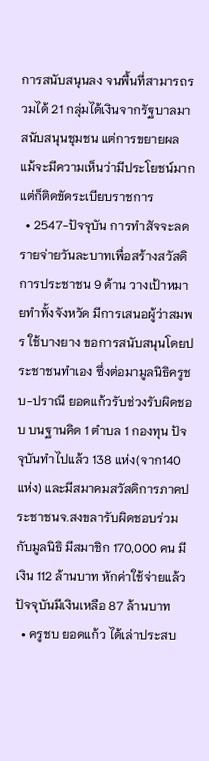การสนับสนุนลง จนพื้นที่สามารถรวมได้ 21 กลุ่มได้เงินจากรัฐบาลมาสนับสนุนชุมชน แต่การขยายผล แม้จะมีความเห็นว่ามีประโยชน์มากแต่ก็ติดขัดระเบียบราชการ
  • 2547-ปัจจุบัน การทำสัจจะลดรายจ่ายวันละบาทเพื่อสร้างสวัสดิการประชาชน 9 ด้าน วางเป้าหมายทำทั้งจังหวัด มีการเสนอผู้ว่าสมพร ใช้บางยาง ขอการสนับสนุนโดยประชาชนทำเอง ซึ่งต่อมามูลนิธิครูชบ-ปราณี ยอดแก้วรับช่วงรับผิดชอบ บนฐานคิด 1 ตำบล 1 กองทุน ปัจจุบันทำไปแล้ว 138 แห่ง(จาก140 แห่ง) และมีสมาคมสวัสดิการภาคประชาชนจ.สงขลารับผิดชอบร่วมกับมูลนิธิ มีสมาชิก 170,000 คน มีเงิน 112 ล้านบาท หักค่าใช้จ่ายแล้วปัจจุบันมีเงินเหลือ 87 ล้านบาท
  • ครูชบ ยอดแก้ว ได้เล่าประสบ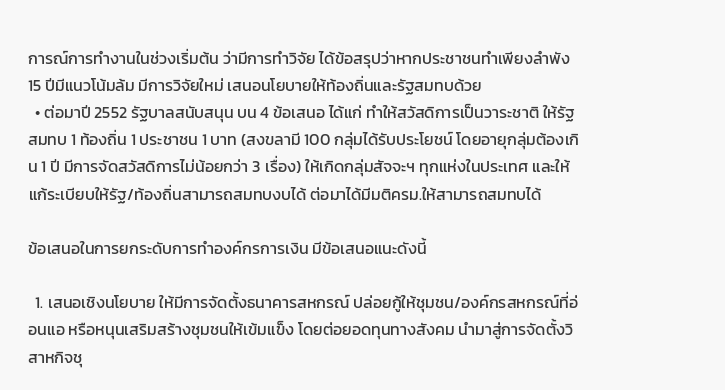การณ์การทำงานในช่วงเริ่มต้น ว่ามีการทำวิจัย ได้ข้อสรุปว่าหากประชาชนทำเพียงลำพัง 15 ปีมีแนวโน้มล้ม มีการวิจัยใหม่ เสนอนโยบายให้ท้องถิ่นและรัฐสมทบด้วย
  • ต่อมาปี 2552 รัฐบาลสนับสนุน บน 4 ข้อเสนอ ได้แก่ ทำให้สวัสดิการเป็นวาระชาติ ให้รัฐสมทบ 1 ท้องถิ่น 1 ประชาชน 1 บาท (สงขลามี 100 กลุ่มได้รับประโยชน์ โดยอายุกลุ่มต้องเกิน 1 ปี มีการจัดสวัสดิการไม่น้อยกว่า 3 เรื่อง) ให้เกิดกลุ่มสัจจะฯ ทุกแห่งในประเทศ และให้แก้ระเบียบให้รัฐ/ท้องถิ่นสามารถสมทบงบได้ ต่อมาได้มีมติครม.ให้สามารถสมทบได้

ข้อเสนอในการยกระดับการทำองค์กรการเงิน มีข้อเสนอแนะดังนี้

  1. เสนอเชิงนโยบาย ให้มีการจัดตั้งธนาคารสหกรณ์ ปล่อยกู้ให้ชุมชน/องค์กรสหกรณ์ที่อ่อนแอ หรือหนุนเสริมสร้างชุมชนให้เข้มแข็ง โดยต่อยอดทุนทางสังคม นำมาสู่การจัดตั้งวิสาหกิจชุ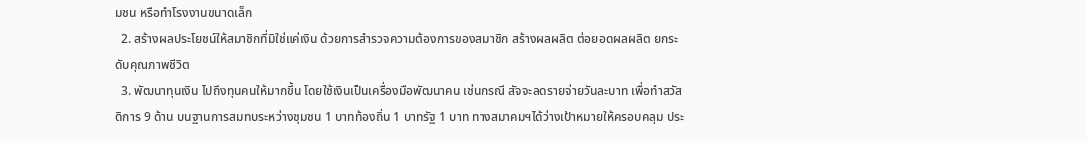มชน หรือทำโรงงานขนาดเล็ก
  2. สร้างผลประโยชน์ให้สมาชิกที่มิใช่แค่เงิน ด้วยการสำรวจความต้องการของสมาชิก สร้างผลผลิต ต่อยอดผลผลิต ยกระดับคุณภาพชีวิต
  3. พัฒนาทุนเงิน ไปถึงทุนคนให้มากขึ้น โดยใช้เงินเป็นเครื่องมือพัฒนาคน เช่นกรณี สัจจะลดรายจ่ายวันละบาท เพื่อทำสวัสดิการ 9 ด้าน บนฐานการสมทบระหว่างชุมชน 1 บาทท้องถิ่น 1 บาทรัฐ 1 บาท ทางสมาคมฯได้ว่างเป้าหมายให้ครอบคลุม ประ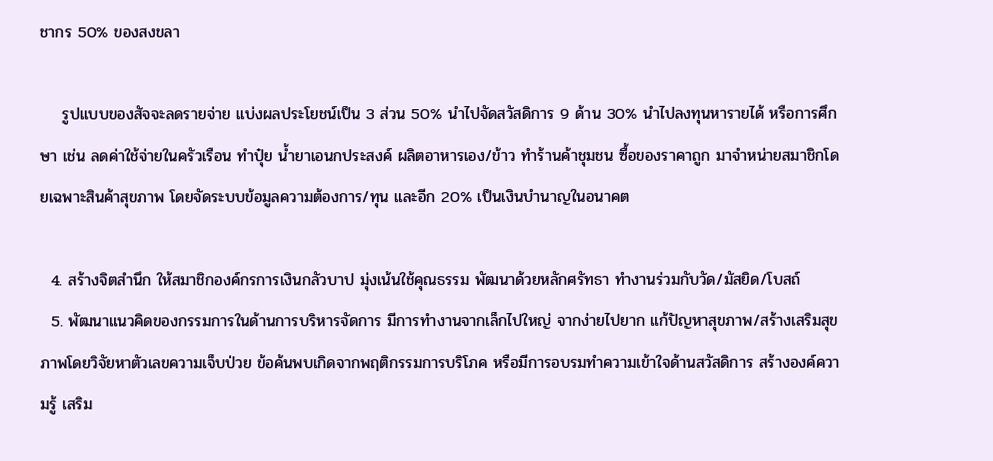ชากร 50% ของสงขลา

    รูปแบบของสัจจะลดรายจ่าย แบ่งผลประโยชน์เป็น 3 ส่วน 50% นำไปจัดสวัสดิการ 9 ด้าน 30% นำไปลงทุนหารายได้ หรือการศึกษา เช่น ลดค่าใช้จ่ายในครัวเรือน ทำปุ๋ย น้ำยาเอนกประสงค์ ผลิตอาหารเอง/ข้าว ทำร้านค้าชุมชน ซื้อของราคาถูก มาจำหน่ายสมาชิกโดยเฉพาะสินค้าสุขภาพ โดยจัดระบบข้อมูลความต้องการ/ทุน และอีก 20% เป็นเงินบำนาญในอนาคต

  4. สร้างจิตสำนึก ให้สมาชิกองค์กรการเงินกลัวบาป มุ่งเน้นใช้คุณธรรม พัฒนาด้วยหลักศรัทธา ทำงานร่วมกับวัด/มัสยิด/โบสถ์
  5. พัฒนาแนวคิดของกรรมการในด้านการบริหารจัดการ มีการทำงานจากเล็กไปใหญ่ จากง่ายไปยาก แก้ปัญหาสุขภาพ/สร้างเสริมสุขภาพโดยวิจัยหาตัวเลขความเจ็บป่วย ข้อค้นพบเกิดจากพฤติกรรมการบริโภค หรือมีการอบรมทำความเข้าใจด้านสวัสดิการ สร้างองค์ความรู้ เสริม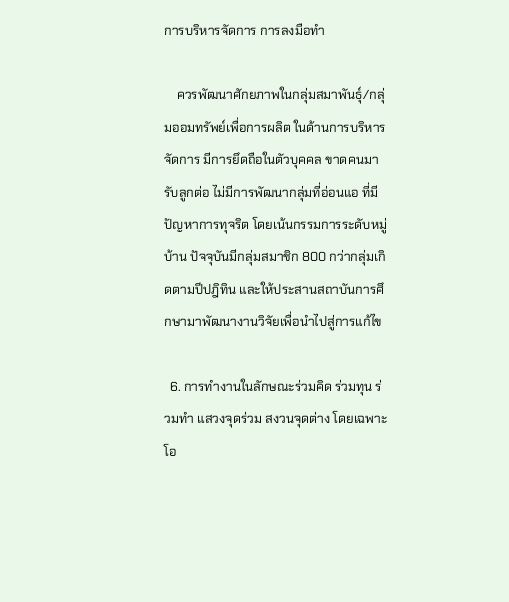การบริหารจัดการ การลงมือทำ

    ควรพัฒนาศักยภาพในกลุ่มสมาพันธุ์/กลุ่มออมทรัพย์เพื่อการผลิต ในด้านการบริหารจัดการ มีการยึดถือในตัวบุคคล ขาดคนมารับลูกต่อ ไม่มีการพัฒนากลุ่มที่อ่อนแอ ที่มีปัญหาการทุจริต โดยเน้นกรรมการระดับหมู่บ้าน ปัจจุบันมีกลุ่มสมาชิก 800 กว่ากลุ่มเกิดตามปีปฎิทิน และให้ประสานสถาบันการศึกษามาพัฒนางานวิจัยเพื่อนำไปสู่การแก้ไข

  6. การทำงานในลักษณะร่วมคิด ร่วมทุน ร่วมทำ แสวงจุดร่วม สงวนจุดต่าง โดยเฉพาะโอ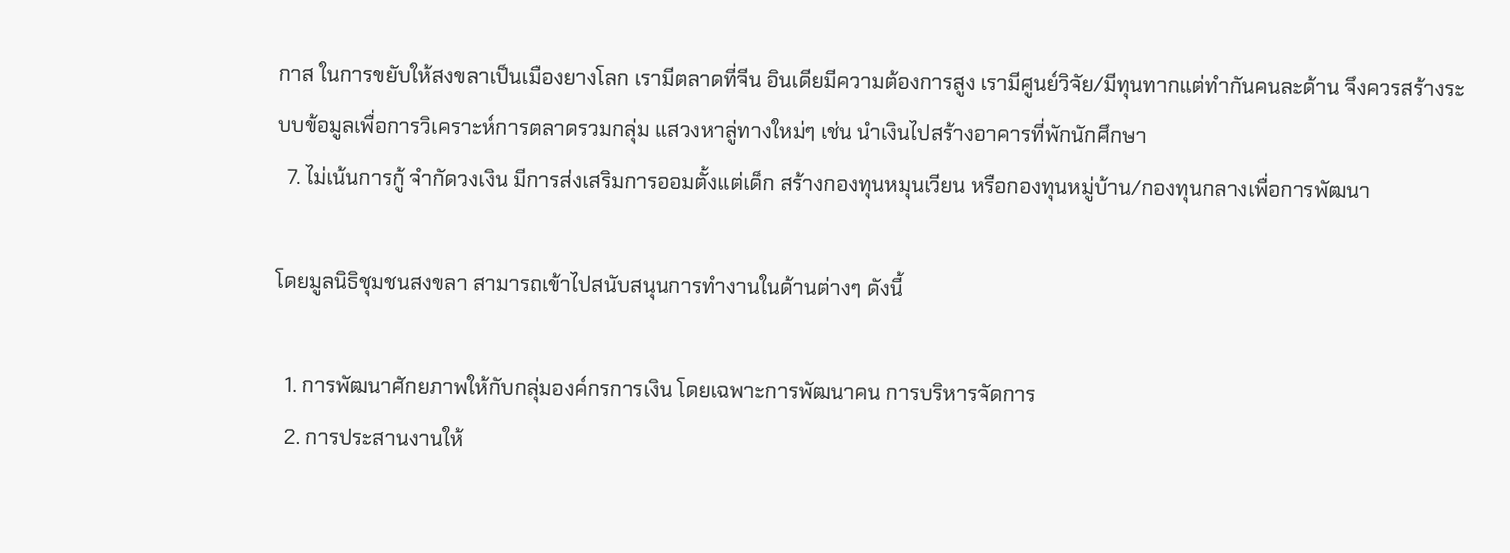กาส ในการขยับให้สงขลาเป็นเมืองยางโลก เรามีตลาดที่จีน อินเดียมีความต้องการสูง เรามีศูนย์วิจัย/มีทุนทากแต่ทำกันคนละด้าน จึงควรสร้างระบบข้อมูลเพื่อการวิเคราะห์การตลาดรวมกลุ่ม แสวงหาลู่ทางใหม่ๆ เช่น นำเงินไปสร้างอาคารที่พักนักศึกษา
  7. ไม่เน้นการกู้ จำกัดวงเงิน มีการส่งเสริมการออมตั้งแต่เด็ก สร้างกองทุนหมุนเวียน หรือกองทุนหมู่บ้าน/กองทุนกลางเพื่อการพัฒนา

โดยมูลนิธิชุมชนสงขลา สามารถเข้าไปสนับสนุนการทำงานในด้านต่างๆ ดังนี้

  1. การพัฒนาศักยภาพให้กับกลุ่มองค์กรการเงิน โดยเฉพาะการพัฒนาคน การบริหารจัดการ
  2. การประสานงานให้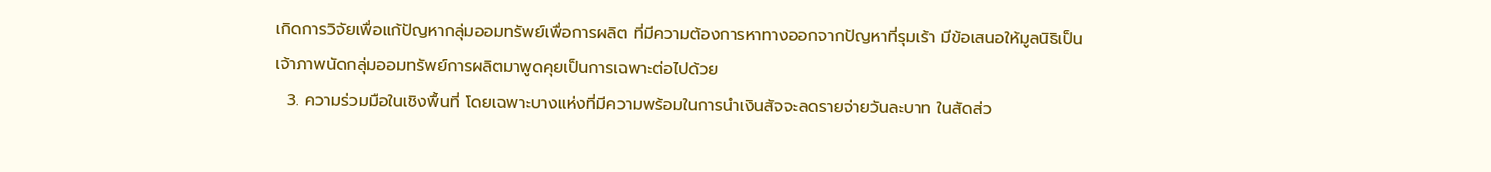เกิดการวิจัยเพื่อแก้ปัญหากลุ่มออมทรัพย์เพื่อการผลิต ที่มีความต้องการหาทางออกจากปัญหาที่รุมเร้า มีข้อเสนอให้มูลนิธิเป็นเจ้าภาพนัดกลุ่มออมทรัพย์การผลิตมาพูดคุยเป็นการเฉพาะต่อไปด้วย
  3. ความร่วมมือในเชิงพื้นที่ โดยเฉพาะบางแห่งที่มีความพร้อมในการนำเงินสัจจะลดรายจ่ายวันละบาท ในสัดส่ว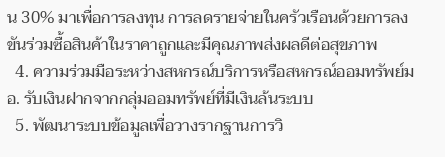น 30% มาเพื่อการลงทุน การลดรายจ่ายในครัวเรือนด้วยการลงขันร่วมซื้อสินค้าในราคาถูกและมีคุณภาพส่งผลดีต่อสุขภาพ
  4. ความร่วมมือระหว่างสหกรณ์บริการหรือสหกรณ์ออมทรัพย์มอ. รับเงินฝากจากกลุ่มออมทรัพย์ที่มีเงินล้นระบบ
  5. พัฒนาระบบข้อมูลเพื่อวางรากฐานการวิ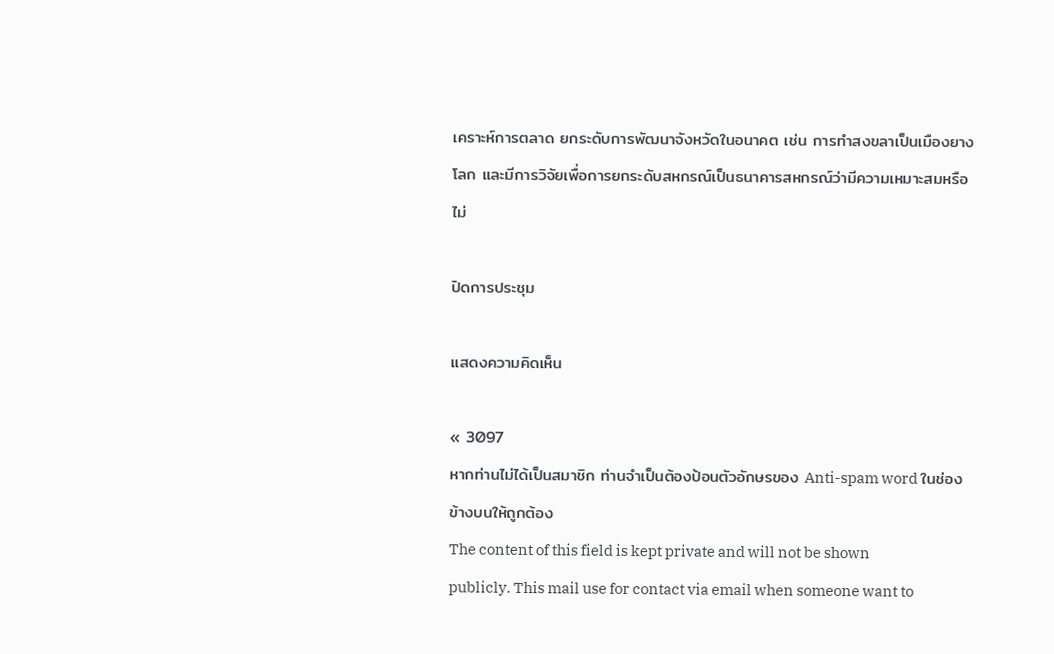เคราะห์การตลาด ยกระดับการพัฒนาจังหวัดในอนาคต เช่น การทำสงขลาเป็นเมืองยางโลก และมีการวิจัยเพื่อการยกระดับสหกรณ์เป็นธนาคารสหกรณ์ว่ามีความเหมาะสมหรือไม่

ปิดการประชุม

แสดงความคิดเห็น

« 3097
หากท่านไม่ได้เป็นสมาชิก ท่านจำเป็นต้องป้อนตัวอักษรของ Anti-spam word ในช่องข้างบนให้ถูกต้อง
The content of this field is kept private and will not be shown publicly. This mail use for contact via email when someone want to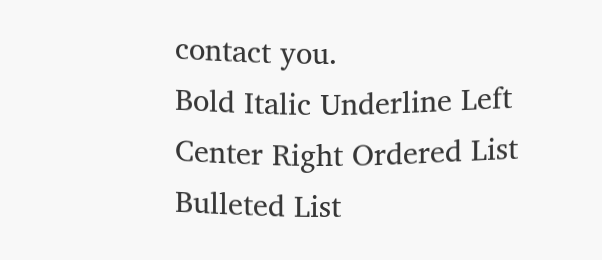contact you.
Bold Italic Underline Left Center Right Ordered List Bulleted List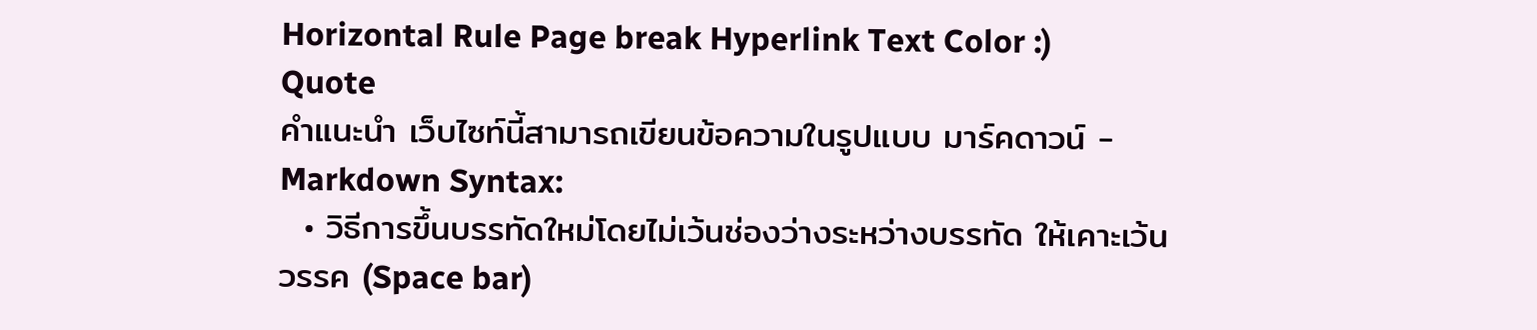Horizontal Rule Page break Hyperlink Text Color :) Quote
คำแนะนำ เว็บไซท์นี้สามารถเขียนข้อความในรูปแบบ มาร์คดาวน์ - Markdown Syntax:
  • วิธีการขึ้นบรรทัดใหม่โดยไม่เว้นช่องว่างระหว่างบรรทัด ให้เคาะเว้นวรรค (Space bar)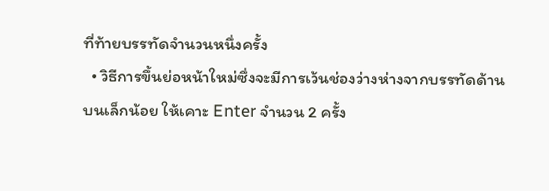ที่ท้ายบรรทัดจำนวนหนึ่งครั้ง
  • วิธีการขึ้นย่อหน้าใหม่ซึ่งจะมีการเว้นช่องว่างห่างจากบรรทัดด้านบนเล็กน้อย ให้เคาะ Enter จำนวน 2 ครั้ง